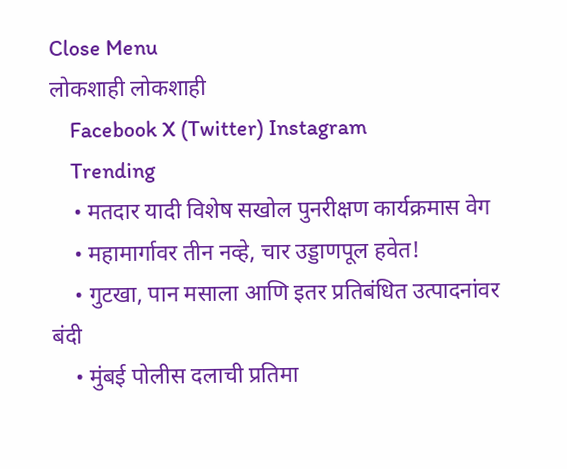Close Menu
लोकशाही लोकशाही
    Facebook X (Twitter) Instagram
    Trending
    • मतदार यादी विशेष सखोल पुनरीक्षण कार्यक्रमास वेग
    • महामार्गावर तीन नव्हे, चार उड्डाणपूल हवेत!
    • गुटखा, पान मसाला आणि इतर प्रतिबंधित उत्पादनांवर बंदी
    • मुंबई पोलीस दलाची प्रतिमा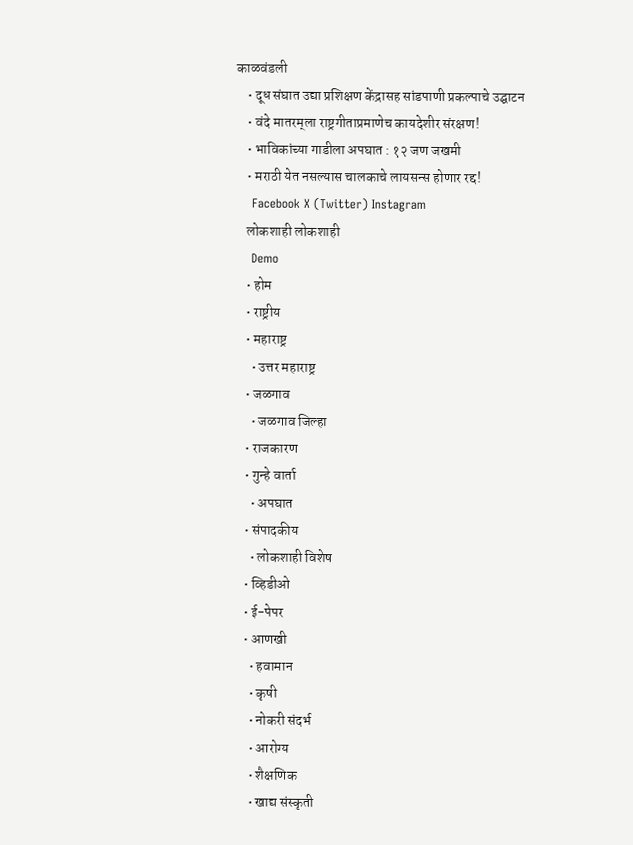काळवंडली
    • दूध संघात उद्या प्रशिक्षण केंद्रासह सांडपाणी प्रकल्पाचे उद्घाटन
    • वंदे मातरम्‌‍ला राष्ट्रगीताप्रमाणेच कायदेशीर संरक्षण!
    • भाविकांच्या गाडीला अपघात : १२ जण जखमी
    • मराठी येत नसल्यास चालकाचे लायसन्स होणार रद्द!
    Facebook X (Twitter) Instagram
    लोकशाही लोकशाही
    Demo
    • होम
    • राष्ट्रीय
    • महाराष्ट्र
      • उत्तर महाराष्ट्र
    • जळगाव
      • जळगाव जिल्हा
    • राजकारण
    • गुन्हे वार्ता
      • अपघात
    • संपादकीय
      • लोकशाही विशेष
    • व्हिडीओ
    • ई-पेपर
    • आणखी
      • हवामान
      • कृषी
      • नोकरी संदर्भ
      • आरोग्य
      • शैक्षणिक
      • खाद्य संस्कृती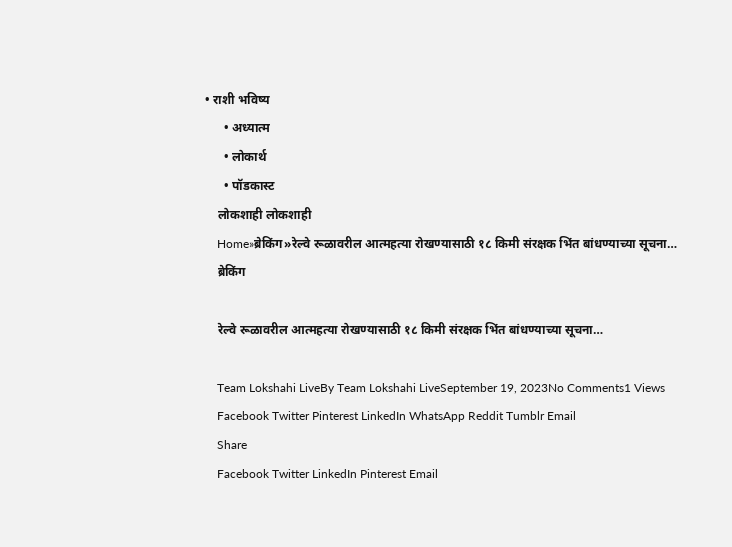• राशी भविष्य
      • अध्यात्म
      • लोकार्थ
      • पॉडकास्ट
    लोकशाही लोकशाही
    Home»ब्रेकिंग»रेल्वे रूळावरील आत्महत्या रोखण्यासाठी १८ किमी संरक्षक भिंत बांधण्याच्या सूचना…
    ब्रेकिंग

    रेल्वे रूळावरील आत्महत्या रोखण्यासाठी १८ किमी संरक्षक भिंत बांधण्याच्या सूचना…

    Team Lokshahi LiveBy Team Lokshahi LiveSeptember 19, 2023No Comments1 Views
    Facebook Twitter Pinterest LinkedIn WhatsApp Reddit Tumblr Email
    Share
    Facebook Twitter LinkedIn Pinterest Email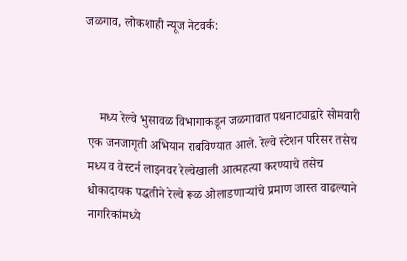जळगाव, लोकशाही न्यूज नेटवर्क:



    मध्य रेल्वे भुसावळ विभागाकडून जळगावात पथनाट्याद्वारे सोमवारी एक जनजागृती अभियान राबविण्यात आले. रेल्वे स्टेशन परिसर तसेच मध्य व वेस्टर्न लाइनवर रेल्वेखाली आत्महत्या करण्याचे तसेच धोकादायक पद्धतीने रेल्वे रूळ ओलाडणाऱ्यांचे प्रमाण जास्त वाढल्याने नागरिकांमध्ये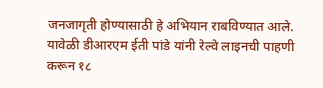जनजागृती होण्यासाठी हे अभियान राबविण्यात आले. यावेळी डीआरएम ईती पांडे यांनी रेल्वे लाइनची पाहणी करून १८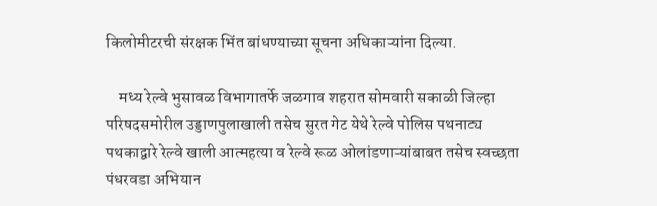किलोमीटरची संरक्षक भिंत बांधण्याच्या सूचना अधिकाऱ्यांना दिल्या.

    मध्य रेल्वे भुसावळ विभागातर्फे जळगाव शहरात सोमवारी सकाळी जिल्हा परिषदसमोरील उड्डाणपुलाखाली तसेच सुरत गेट येथे रेल्वे पोलिस पथनाट्य पथकाद्वारे रेल्वे खाली आत्महत्या व रेल्वे रूळ ओलांडणाऱ्यांबाबत तसेच स्वच्छता पंधरवडा अभियान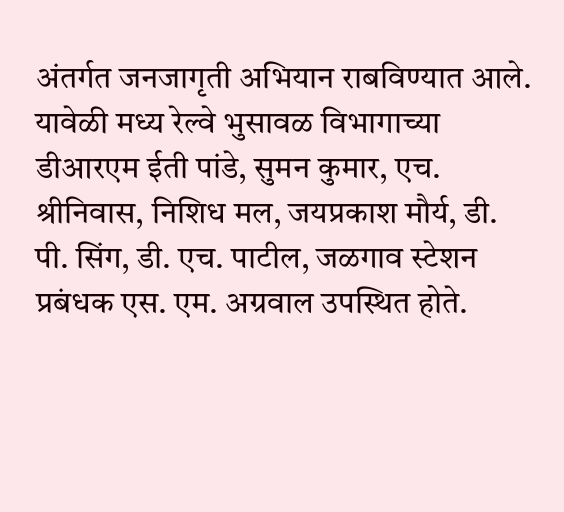अंतर्गत जनजागृती अभियान राबविण्यात आले. यावेळी मध्य रेल्वे भुसावळ विभागाच्या डीआरएम ईती पांडे, सुमन कुमार, एच. श्रीनिवास, निशिध मल, जयप्रकाश मौर्य, डी. पी. सिंग, डी. एच. पाटील, जळगाव स्टेशन प्रबंधक एस. एम. अग्रवाल उपस्थित होते.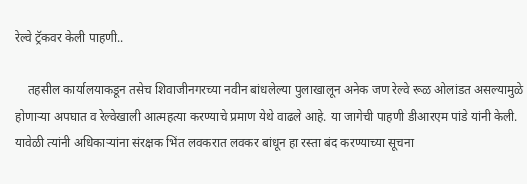रेल्वे ट्रॅकवर केली पाहणी..

    तहसील कार्यालयाकडून तसेच शिवाजीनगरच्या नवीन बांधलेल्या पुलाखालून अनेक जण रेल्वे रूळ ओलांडत असल्यामुळे होणाऱ्या अपघात व रेल्वेखाली आत्महत्या करण्याचे प्रमाण येथे वाढले आहे. या जागेची पाहणी डीआरएम पांडे यांनी केली. यावेळी त्यांनी अधिकाऱ्यांना संरक्षक भिंत लवकरात लवकर बांधून हा रस्ता बंद करण्याच्या सूचना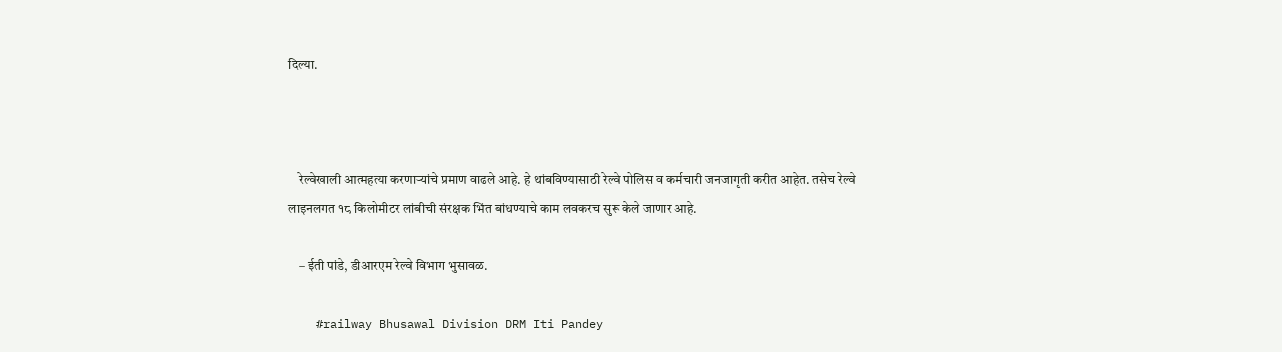दिल्या.



    रेल्वेखाली आत्महत्या करणाऱ्यांचे प्रमाण वाढले आहे. हे थांबविण्यासाठी रेल्वे पोलिस व कर्मचारी जनजागृती करीत आहेत. तसेच रेल्वे लाइनलगत १८ किलोमीटर लांबीची संरक्षक भिंत बांधण्याचे काम लवकरच सुरू केले जाणार आहे.

    – ईती पांडे, डीआरएम रेल्वे विभाग भुसावळ.

    #railway Bhusawal Division DRM Iti Pandey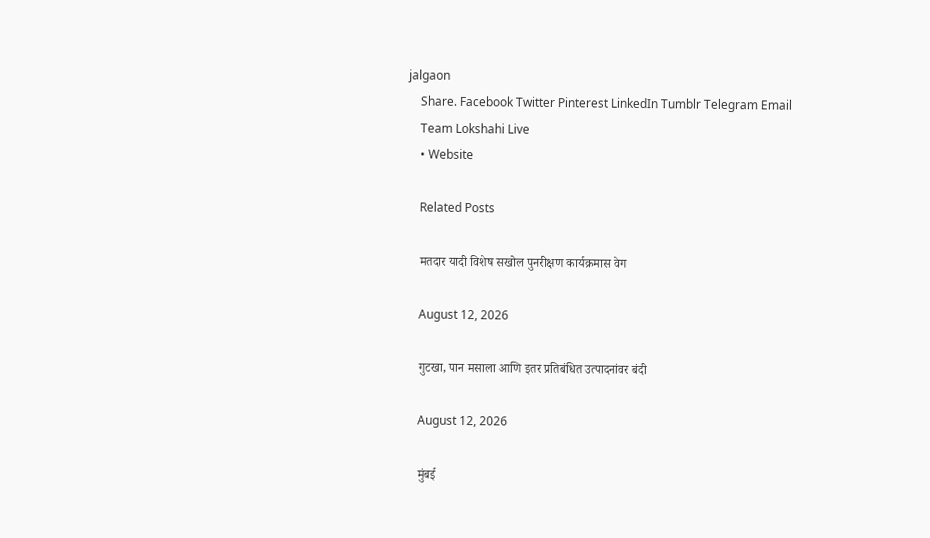jalgaon
    Share. Facebook Twitter Pinterest LinkedIn Tumblr Telegram Email
    Team Lokshahi Live
    • Website

    Related Posts

    मतदार यादी विशेष सखोल पुनरीक्षण कार्यक्रमास वेग

    August 12, 2026

    गुटखा, पान मसाला आणि इतर प्रतिबंधित उत्पादनांवर बंदी

    August 12, 2026

    मुंबई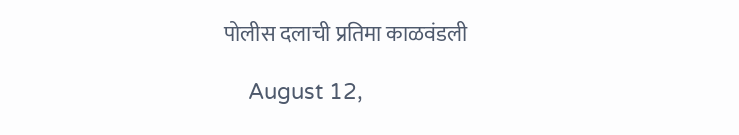पोलीस दलाची प्रतिमा काळवंडली

    August 12,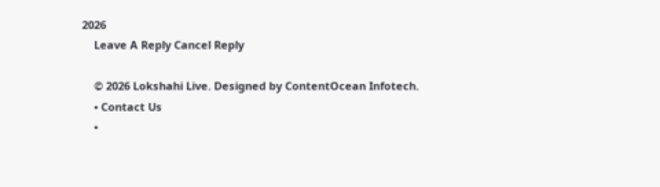2026
    Leave A Reply Cancel Reply

    © 2026 Lokshahi Live. Designed by ContentOcean Infotech.
    • Contact Us
    •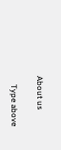About us

    Type above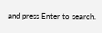and press Enter to search.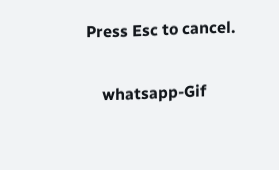Press Esc to cancel.

    whatsapp-Gif